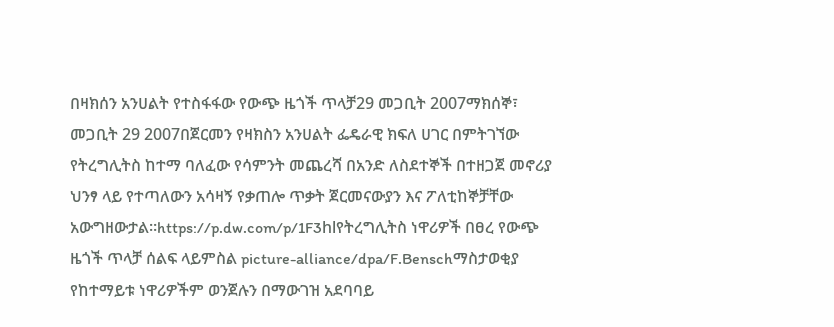በዛክሰን አንሀልት የተስፋፋው የውጭ ዜጎች ጥላቻ29 መጋቢት 2007ማክሰኞ፣ መጋቢት 29 2007በጀርመን የዛክስን አንሀልት ፌዴራዊ ክፍለ ሀገር በምትገኘው የትረግሊትስ ከተማ ባለፈው የሳምንት መጨረሻ በአንድ ለስደተኞች በተዘጋጀ መኖሪያ ህንፃ ላይ የተጣለውን አሳዛኝ የቃጠሎ ጥቃት ጀርመናውያን እና ፖለቲከኞቻቸው አውግዘውታል።https://p.dw.com/p/1F3hlየትረግሊትስ ነዋሪዎች በፀረ የውጭ ዜጎች ጥላቻ ሰልፍ ላይምስል picture-alliance/dpa/F.Benschማስታወቂያ የከተማይቱ ነዋሪዎችም ወንጀሉን በማውገዝ አደባባይ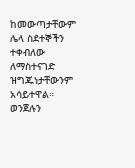ከመውጣታቸውም ሌላ ስደተኞችን ተቀብለው ለማስተናገድ ዝግጁነታቸውንም አሳይተዋል። ወንጀሉን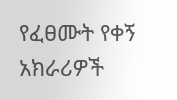የፈፀሙት የቀኝ አክራሪዎች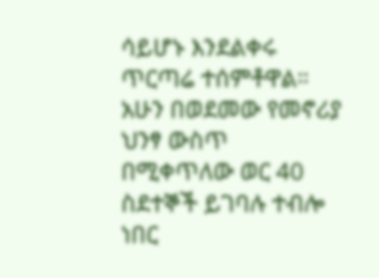ሳይሆኑ እንደልቀሩ ጥርጣሬ ተሰምቶዋል። አሁን በወደመው የመኖሪያ ህንፃ ውስጥ በሚቀጥለው ወር 40 ስደተኞች ይገባሉ ተብሎ ነበር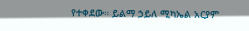የተቀደው። ይልማ ኃይለ ሚካኤል አርያም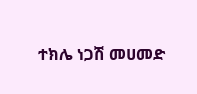ተክሌ ነጋሽ መሀመድ